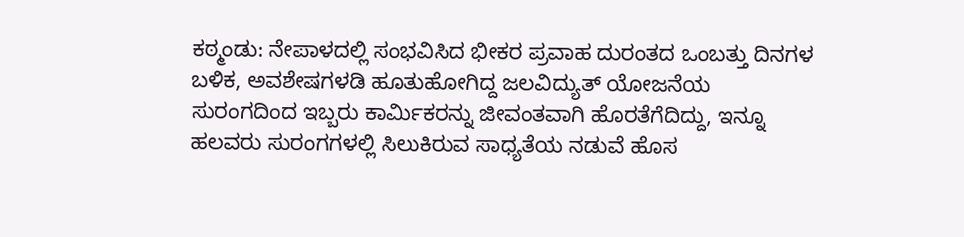ಕಠ್ಮಂಡು: ನೇಪಾಳದಲ್ಲಿ ಸಂಭವಿಸಿದ ಭೀಕರ ಪ್ರವಾಹ ದುರಂತದ ಒಂಬತ್ತು ದಿನಗಳ ಬಳಿಕ, ಅವಶೇಷಗಳಡಿ ಹೂತುಹೋಗಿದ್ದ ಜಲವಿದ್ಯುತ್ ಯೋಜನೆಯ ಸುರಂಗದಿಂದ ಇಬ್ಬರು ಕಾರ್ಮಿಕರನ್ನು ಜೀವಂತವಾಗಿ ಹೊರತೆಗೆದಿದ್ದು, ಇನ್ನೂ ಹಲವರು ಸುರಂಗಗಳಲ್ಲಿ ಸಿಲುಕಿರುವ ಸಾಧ್ಯತೆಯ ನಡುವೆ ಹೊಸ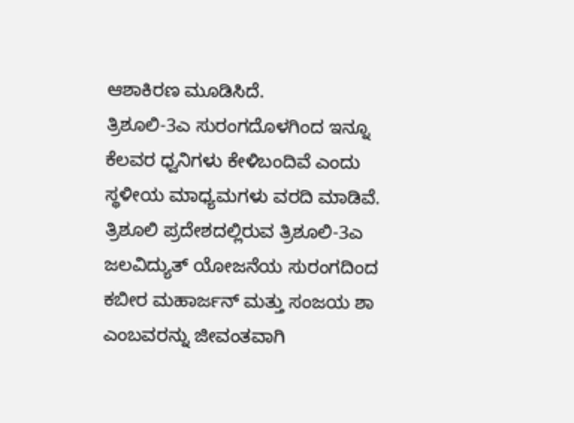ಆಶಾಕಿರಣ ಮೂಡಿಸಿದೆ.
ತ್ರಿಶೂಲಿ-3ಎ ಸುರಂಗದೊಳಗಿಂದ ಇನ್ನೂ ಕೆಲವರ ಧ್ವನಿಗಳು ಕೇಳಿಬಂದಿವೆ ಎಂದು ಸ್ಥಳೀಯ ಮಾಧ್ಯಮಗಳು ವರದಿ ಮಾಡಿವೆ.
ತ್ರಿಶೂಲಿ ಪ್ರದೇಶದಲ್ಲಿರುವ ತ್ರಿಶೂಲಿ-3ಎ ಜಲವಿದ್ಯುತ್ ಯೋಜನೆಯ ಸುರಂಗದಿಂದ ಕಬೀರ ಮಹಾರ್ಜನ್ ಮತ್ತು ಸಂಜಯ ಶಾ ಎಂಬವರನ್ನು ಜೀವಂತವಾಗಿ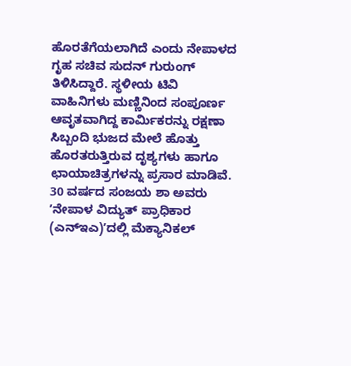ಹೊರತೆಗೆಯಲಾಗಿದೆ ಎಂದು ನೇಪಾಳದ ಗೃಹ ಸಚಿವ ಸುದನ್ ಗುರುಂಗ್ ತಿಳಿಸಿದ್ದಾರೆ. ಸ್ಥಳೀಯ ಟಿವಿ ವಾಹಿನಿಗಳು ಮಣ್ಣಿನಿಂದ ಸಂಪೂರ್ಣ ಆವೃತವಾಗಿದ್ದ ಕಾರ್ಮಿಕರನ್ನು ರಕ್ಷಣಾ ಸಿಬ್ಬಂದಿ ಭುಜದ ಮೇಲೆ ಹೊತ್ತು ಹೊರತರುತ್ತಿರುವ ದೃಶ್ಯಗಳು ಹಾಗೂ ಛಾಯಾಚಿತ್ರಗಳನ್ನು ಪ್ರಸಾರ ಮಾಡಿವೆ.
30 ವರ್ಷದ ಸಂಜಯ ಶಾ ಅವರು ʼನೇಪಾಳ ವಿದ್ಯುತ್ ಪ್ರಾಧಿಕಾರ (ಎನ್ಇಎ)ʼದಲ್ಲಿ ಮೆಕ್ಯಾನಿಕಲ್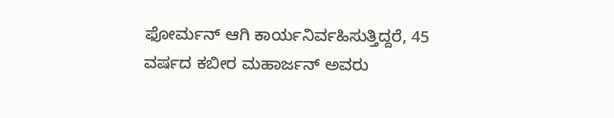ಫೋರ್ಮನ್ ಆಗಿ ಕಾರ್ಯನಿರ್ವಹಿಸುತ್ತಿದ್ದರೆ, 45 ವರ್ಷದ ಕಬೀರ ಮಹಾರ್ಜನ್ ಅವರು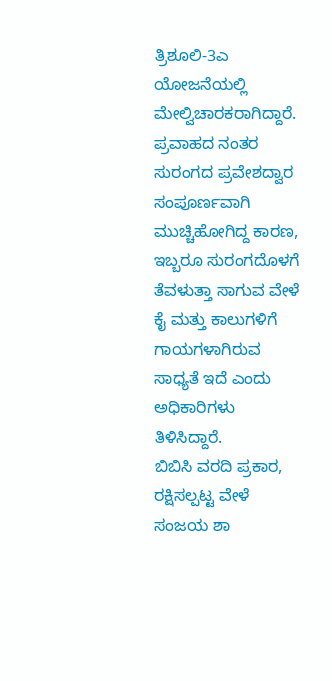ತ್ರಿಶೂಲಿ-3ಎ ಯೋಜನೆಯಲ್ಲಿ ಮೇಲ್ವಿಚಾರಕರಾಗಿದ್ದಾರೆ. ಪ್ರವಾಹದ ನಂತರ ಸುರಂಗದ ಪ್ರವೇಶದ್ವಾರ ಸಂಪೂರ್ಣವಾಗಿ ಮುಚ್ಚಿಹೋಗಿದ್ದ ಕಾರಣ, ಇಬ್ಬರೂ ಸುರಂಗದೊಳಗೆ ತೆವಳುತ್ತಾ ಸಾಗುವ ವೇಳೆ ಕೈ ಮತ್ತು ಕಾಲುಗಳಿಗೆ ಗಾಯಗಳಾಗಿರುವ ಸಾಧ್ಯತೆ ಇದೆ ಎಂದು ಅಧಿಕಾರಿಗಳು ತಿಳಿಸಿದ್ದಾರೆ.
ಬಿಬಿಸಿ ವರದಿ ಪ್ರಕಾರ, ರಕ್ಷಿಸಲ್ಪಟ್ಟ ವೇಳೆ ಸಂಜಯ ಶಾ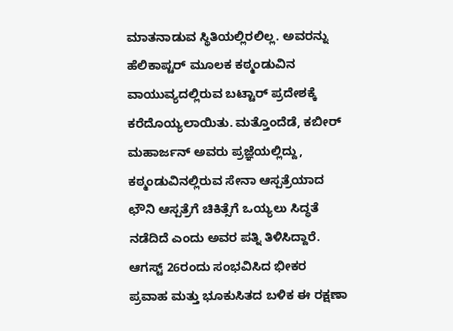ಮಾತನಾಡುವ ಸ್ಥಿತಿಯಲ್ಲಿರಲಿಲ್ಲ. ಅವರನ್ನು ಹೆಲಿಕಾಪ್ಟರ್ ಮೂಲಕ ಕಠ್ಮಂಡುವಿನ ವಾಯುವ್ಯದಲ್ಲಿರುವ ಬಟ್ಟಾರ್ ಪ್ರದೇಶಕ್ಕೆ ಕರೆದೊಯ್ಯಲಾಯಿತು. ಮತ್ತೊಂದೆಡೆ, ಕಬೀರ್ ಮಹಾರ್ಜನ್ ಅವರು ಪ್ರಜ್ಞೆಯಲ್ಲಿದ್ದು, ಕಠ್ಮಂಡುವಿನಲ್ಲಿರುವ ಸೇನಾ ಆಸ್ಪತ್ರೆಯಾದ ಛೌನಿ ಆಸ್ಪತ್ರೆಗೆ ಚಿಕಿತ್ಸೆಗೆ ಒಯ್ಯಲು ಸಿದ್ಧತೆ ನಡೆದಿದೆ ಎಂದು ಅವರ ಪತ್ನಿ ತಿಳಿಸಿದ್ದಾರೆ.
ಆಗಸ್ಟ್ 26ರಂದು ಸಂಭವಿಸಿದ ಭೀಕರ ಪ್ರವಾಹ ಮತ್ತು ಭೂಕುಸಿತದ ಬಳಿಕ ಈ ರಕ್ಷಣಾ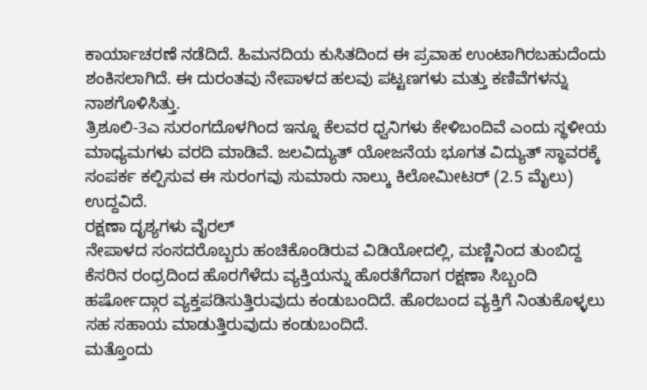ಕಾರ್ಯಾಚರಣೆ ನಡೆದಿದೆ. ಹಿಮನದಿಯ ಕುಸಿತದಿಂದ ಈ ಪ್ರವಾಹ ಉಂಟಾಗಿರಬಹುದೆಂದು ಶಂಕಿಸಲಾಗಿದೆ. ಈ ದುರಂತವು ನೇಪಾಳದ ಹಲವು ಪಟ್ಟಣಗಳು ಮತ್ತು ಕಣಿವೆಗಳನ್ನು ನಾಶಗೊಳಿಸಿತ್ತು.
ತ್ರಿಶೂಲಿ-3ಎ ಸುರಂಗದೊಳಗಿಂದ ಇನ್ನೂ ಕೆಲವರ ಧ್ವನಿಗಳು ಕೇಳಿಬಂದಿವೆ ಎಂದು ಸ್ಥಳೀಯ ಮಾಧ್ಯಮಗಳು ವರದಿ ಮಾಡಿವೆ. ಜಲವಿದ್ಯುತ್ ಯೋಜನೆಯ ಭೂಗತ ವಿದ್ಯುತ್ ಸ್ಥಾವರಕ್ಕೆ ಸಂಪರ್ಕ ಕಲ್ಪಿಸುವ ಈ ಸುರಂಗವು ಸುಮಾರು ನಾಲ್ಕು ಕಿಲೋಮೀಟರ್ (2.5 ಮೈಲು) ಉದ್ದವಿದೆ.
ರಕ್ಷಣಾ ದೃಶ್ಯಗಳು ವೈರಲ್
ನೇಪಾಳದ ಸಂಸದರೊಬ್ಬರು ಹಂಚಿಕೊಂಡಿರುವ ವಿಡಿಯೋದಲ್ಲಿ, ಮಣ್ಣಿನಿಂದ ತುಂಬಿದ್ದ ಕೆಸರಿನ ರಂಧ್ರದಿಂದ ಹೊರಗೆಳೆದು ವ್ಯಕ್ತಿಯನ್ನು ಹೊರತೆಗೆದಾಗ ರಕ್ಷಣಾ ಸಿಬ್ಬಂದಿ ಹರ್ಷೋದ್ಗಾರ ವ್ಯಕ್ತಪಡಿಸುತ್ತಿರುವುದು ಕಂಡುಬಂದಿದೆ. ಹೊರಬಂದ ವ್ಯಕ್ತಿಗೆ ನಿಂತುಕೊಳ್ಳಲು ಸಹ ಸಹಾಯ ಮಾಡುತ್ತಿರುವುದು ಕಂಡುಬಂದಿದೆ.
ಮತ್ತೊಂದು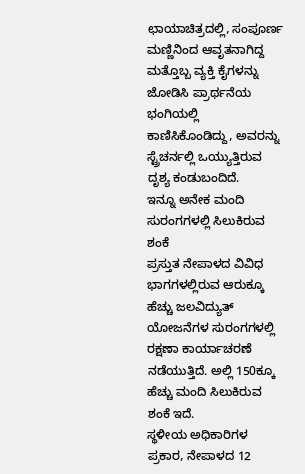ಛಾಯಾಚಿತ್ರದಲ್ಲಿ, ಸಂಪೂರ್ಣ ಮಣ್ಣಿನಿಂದ ಆವೃತನಾಗಿದ್ದ ಮತ್ತೊಬ್ಬ ವ್ಯಕ್ತಿ ಕೈಗಳನ್ನು ಜೋಡಿಸಿ ಪ್ರಾರ್ಥನೆಯ ಭಂಗಿಯಲ್ಲಿ ಕಾಣಿಸಿಕೊಂಡಿದ್ದು, ಅವರನ್ನು ಸ್ಟ್ರೆಚರ್ನಲ್ಲಿ ಒಯ್ಯುತ್ತಿರುವ ದೃಶ್ಯ ಕಂಡುಬಂದಿದೆ.
ಇನ್ನೂ ಅನೇಕ ಮಂದಿ ಸುರಂಗಗಳಲ್ಲಿ ಸಿಲುಕಿರುವ ಶಂಕೆ
ಪ್ರಸ್ತುತ ನೇಪಾಳದ ವಿವಿಧ ಭಾಗಗಳಲ್ಲಿರುವ ಆರುಕ್ಕೂ ಹೆಚ್ಚು ಜಲವಿದ್ಯುತ್ ಯೋಜನೆಗಳ ಸುರಂಗಗಳಲ್ಲಿ ರಕ್ಷಣಾ ಕಾರ್ಯಾಚರಣೆ ನಡೆಯುತ್ತಿದೆ. ಅಲ್ಲಿ 150ಕ್ಕೂ ಹೆಚ್ಚು ಮಂದಿ ಸಿಲುಕಿರುವ ಶಂಕೆ ಇದೆ.
ಸ್ಥಳೀಯ ಅಧಿಕಾರಿಗಳ ಪ್ರಕಾರ, ನೇಪಾಳದ 12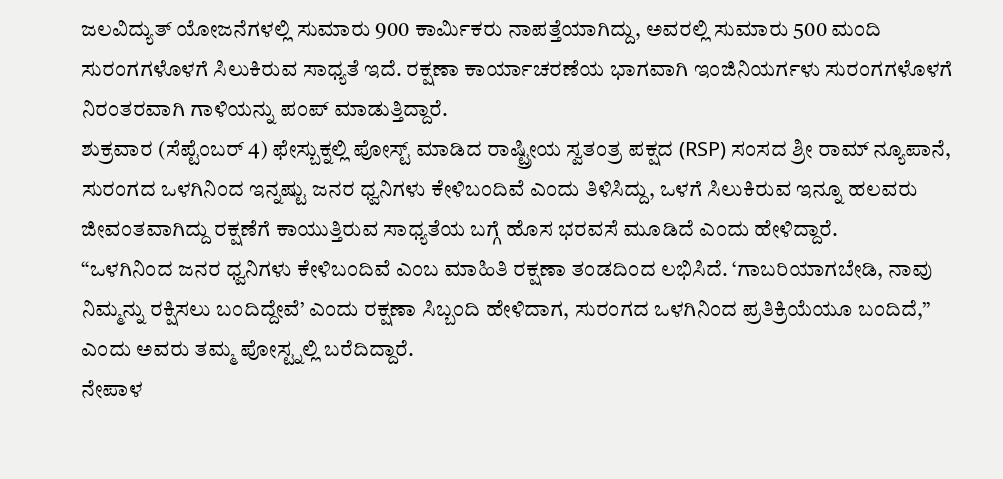ಜಲವಿದ್ಯುತ್ ಯೋಜನೆಗಳಲ್ಲಿ ಸುಮಾರು 900 ಕಾರ್ಮಿಕರು ನಾಪತ್ತೆಯಾಗಿದ್ದು, ಅವರಲ್ಲಿ ಸುಮಾರು 500 ಮಂದಿ ಸುರಂಗಗಳೊಳಗೆ ಸಿಲುಕಿರುವ ಸಾಧ್ಯತೆ ಇದೆ. ರಕ್ಷಣಾ ಕಾರ್ಯಾಚರಣೆಯ ಭಾಗವಾಗಿ ಇಂಜಿನಿಯರ್ಗಳು ಸುರಂಗಗಳೊಳಗೆ ನಿರಂತರವಾಗಿ ಗಾಳಿಯನ್ನು ಪಂಪ್ ಮಾಡುತ್ತಿದ್ದಾರೆ.
ಶುಕ್ರವಾರ (ಸೆಪ್ಟೆಂಬರ್ 4) ಫೇಸ್ಬುಕ್ನಲ್ಲಿ ಪೋಸ್ಟ್ ಮಾಡಿದ ರಾಷ್ಟ್ರೀಯ ಸ್ವತಂತ್ರ ಪಕ್ಷದ (RSP) ಸಂಸದ ಶ್ರೀ ರಾಮ್ ನ್ಯೂಪಾನೆ, ಸುರಂಗದ ಒಳಗಿನಿಂದ ಇನ್ನಷ್ಟು ಜನರ ಧ್ವನಿಗಳು ಕೇಳಿಬಂದಿವೆ ಎಂದು ತಿಳಿಸಿದ್ದು, ಒಳಗೆ ಸಿಲುಕಿರುವ ಇನ್ನೂ ಹಲವರು ಜೀವಂತವಾಗಿದ್ದು ರಕ್ಷಣೆಗೆ ಕಾಯುತ್ತಿರುವ ಸಾಧ್ಯತೆಯ ಬಗ್ಗೆ ಹೊಸ ಭರವಸೆ ಮೂಡಿದೆ ಎಂದು ಹೇಳಿದ್ದಾರೆ.
“ಒಳಗಿನಿಂದ ಜನರ ಧ್ವನಿಗಳು ಕೇಳಿಬಂದಿವೆ ಎಂಬ ಮಾಹಿತಿ ರಕ್ಷಣಾ ತಂಡದಿಂದ ಲಭಿಸಿದೆ. ‘ಗಾಬರಿಯಾಗಬೇಡಿ, ನಾವು ನಿಮ್ಮನ್ನು ರಕ್ಷಿಸಲು ಬಂದಿದ್ದೇವೆ’ ಎಂದು ರಕ್ಷಣಾ ಸಿಬ್ಬಂದಿ ಹೇಳಿದಾಗ, ಸುರಂಗದ ಒಳಗಿನಿಂದ ಪ್ರತಿಕ್ರಿಯೆಯೂ ಬಂದಿದೆ,” ಎಂದು ಅವರು ತಮ್ಮ ಪೋಸ್ಟ್ನಲ್ಲಿ ಬರೆದಿದ್ದಾರೆ.
ನೇಪಾಳ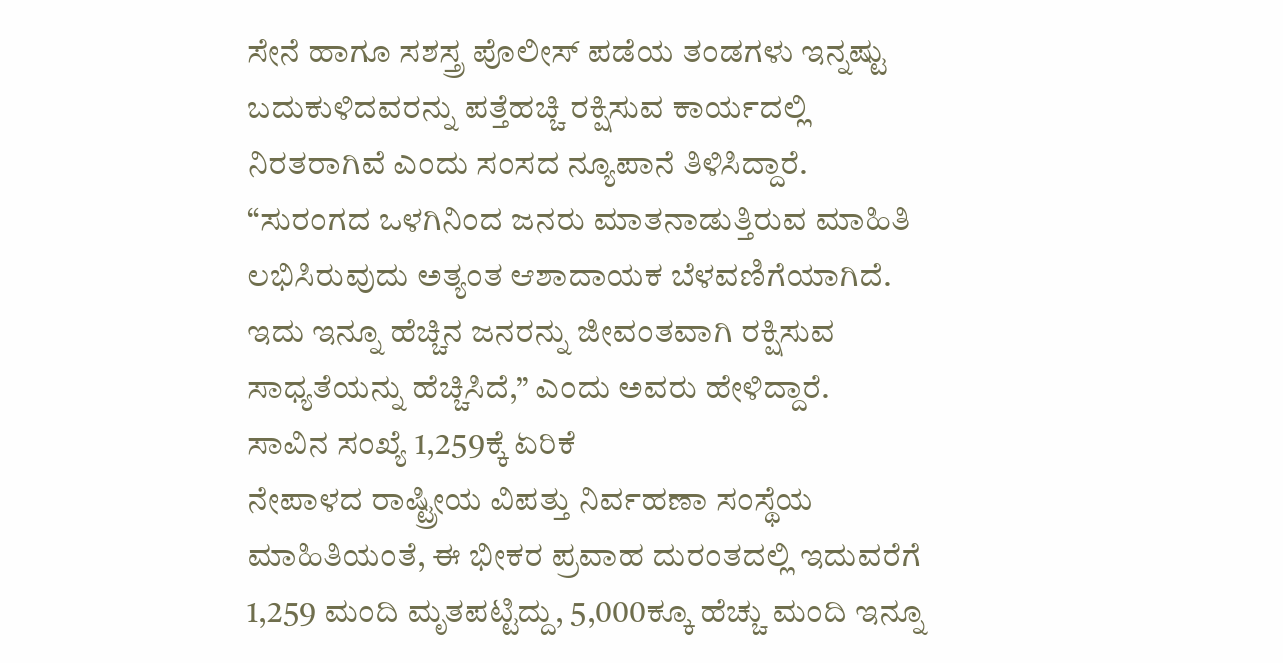ಸೇನೆ ಹಾಗೂ ಸಶಸ್ತ್ರ ಪೊಲೀಸ್ ಪಡೆಯ ತಂಡಗಳು ಇನ್ನಷ್ಟು ಬದುಕುಳಿದವರನ್ನು ಪತ್ತೆಹಚ್ಚಿ ರಕ್ಷಿಸುವ ಕಾರ್ಯದಲ್ಲಿ ನಿರತರಾಗಿವೆ ಎಂದು ಸಂಸದ ನ್ಯೂಪಾನೆ ತಿಳಿಸಿದ್ದಾರೆ.
“ಸುರಂಗದ ಒಳಗಿನಿಂದ ಜನರು ಮಾತನಾಡುತ್ತಿರುವ ಮಾಹಿತಿ ಲಭಿಸಿರುವುದು ಅತ್ಯಂತ ಆಶಾದಾಯಕ ಬೆಳವಣಿಗೆಯಾಗಿದೆ. ಇದು ಇನ್ನೂ ಹೆಚ್ಚಿನ ಜನರನ್ನು ಜೀವಂತವಾಗಿ ರಕ್ಷಿಸುವ ಸಾಧ್ಯತೆಯನ್ನು ಹೆಚ್ಚಿಸಿದೆ,” ಎಂದು ಅವರು ಹೇಳಿದ್ದಾರೆ.
ಸಾವಿನ ಸಂಖ್ಯೆ 1,259ಕ್ಕೆ ಏರಿಕೆ
ನೇಪಾಳದ ರಾಷ್ಟ್ರೀಯ ವಿಪತ್ತು ನಿರ್ವಹಣಾ ಸಂಸ್ಥೆಯ ಮಾಹಿತಿಯಂತೆ, ಈ ಭೀಕರ ಪ್ರವಾಹ ದುರಂತದಲ್ಲಿ ಇದುವರೆಗೆ 1,259 ಮಂದಿ ಮೃತಪಟ್ಟಿದ್ದು, 5,000ಕ್ಕೂ ಹೆಚ್ಚು ಮಂದಿ ಇನ್ನೂ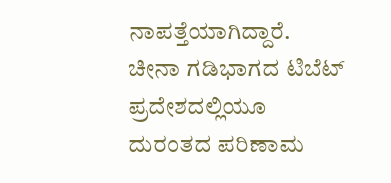ನಾಪತ್ತೆಯಾಗಿದ್ದಾರೆ.
ಚೀನಾ ಗಡಿಭಾಗದ ಟಿಬೆಟ್ ಪ್ರದೇಶದಲ್ಲಿಯೂ ದುರಂತದ ಪರಿಣಾಮ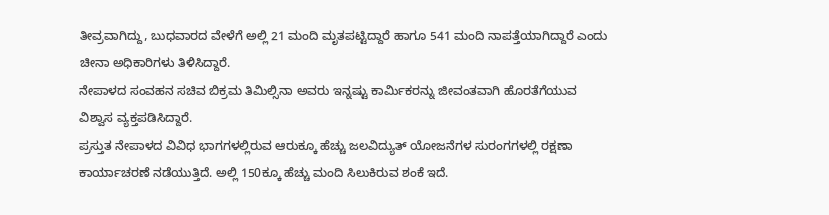ತೀವ್ರವಾಗಿದ್ದು, ಬುಧವಾರದ ವೇಳೆಗೆ ಅಲ್ಲಿ 21 ಮಂದಿ ಮೃತಪಟ್ಟಿದ್ದಾರೆ ಹಾಗೂ 541 ಮಂದಿ ನಾಪತ್ತೆಯಾಗಿದ್ದಾರೆ ಎಂದು ಚೀನಾ ಅಧಿಕಾರಿಗಳು ತಿಳಿಸಿದ್ದಾರೆ.
ನೇಪಾಳದ ಸಂವಹನ ಸಚಿವ ಬಿಕ್ರಮ ತಿಮಿಲ್ಸಿನಾ ಅವರು ಇನ್ನಷ್ಟು ಕಾರ್ಮಿಕರನ್ನು ಜೀವಂತವಾಗಿ ಹೊರತೆಗೆಯುವ ವಿಶ್ವಾಸ ವ್ಯಕ್ತಪಡಿಸಿದ್ದಾರೆ.
ಪ್ರಸ್ತುತ ನೇಪಾಳದ ವಿವಿಧ ಭಾಗಗಳಲ್ಲಿರುವ ಆರುಕ್ಕೂ ಹೆಚ್ಚು ಜಲವಿದ್ಯುತ್ ಯೋಜನೆಗಳ ಸುರಂಗಗಳಲ್ಲಿ ರಕ್ಷಣಾ ಕಾರ್ಯಾಚರಣೆ ನಡೆಯುತ್ತಿದೆ. ಅಲ್ಲಿ 150ಕ್ಕೂ ಹೆಚ್ಚು ಮಂದಿ ಸಿಲುಕಿರುವ ಶಂಕೆ ಇದೆ.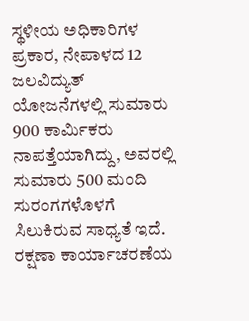ಸ್ಥಳೀಯ ಅಧಿಕಾರಿಗಳ ಪ್ರಕಾರ, ನೇಪಾಳದ 12 ಜಲವಿದ್ಯುತ್ ಯೋಜನೆಗಳಲ್ಲಿ ಸುಮಾರು 900 ಕಾರ್ಮಿಕರು ನಾಪತ್ತೆಯಾಗಿದ್ದು, ಅವರಲ್ಲಿ ಸುಮಾರು 500 ಮಂದಿ ಸುರಂಗಗಳೊಳಗೆ ಸಿಲುಕಿರುವ ಸಾಧ್ಯತೆ ಇದೆ. ರಕ್ಷಣಾ ಕಾರ್ಯಾಚರಣೆಯ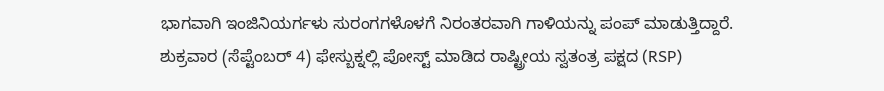ಭಾಗವಾಗಿ ಇಂಜಿನಿಯರ್ಗಳು ಸುರಂಗಗಳೊಳಗೆ ನಿರಂತರವಾಗಿ ಗಾಳಿಯನ್ನು ಪಂಪ್ ಮಾಡುತ್ತಿದ್ದಾರೆ.
ಶುಕ್ರವಾರ (ಸೆಪ್ಟೆಂಬರ್ 4) ಫೇಸ್ಬುಕ್ನಲ್ಲಿ ಪೋಸ್ಟ್ ಮಾಡಿದ ರಾಷ್ಟ್ರೀಯ ಸ್ವತಂತ್ರ ಪಕ್ಷದ (RSP)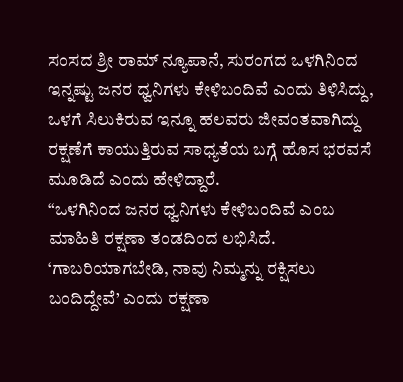ಸಂಸದ ಶ್ರೀ ರಾಮ್ ನ್ಯೂಪಾನೆ, ಸುರಂಗದ ಒಳಗಿನಿಂದ ಇನ್ನಷ್ಟು ಜನರ ಧ್ವನಿಗಳು ಕೇಳಿಬಂದಿವೆ ಎಂದು ತಿಳಿಸಿದ್ದು, ಒಳಗೆ ಸಿಲುಕಿರುವ ಇನ್ನೂ ಹಲವರು ಜೀವಂತವಾಗಿದ್ದು ರಕ್ಷಣೆಗೆ ಕಾಯುತ್ತಿರುವ ಸಾಧ್ಯತೆಯ ಬಗ್ಗೆ ಹೊಸ ಭರವಸೆ ಮೂಡಿದೆ ಎಂದು ಹೇಳಿದ್ದಾರೆ.
“ಒಳಗಿನಿಂದ ಜನರ ಧ್ವನಿಗಳು ಕೇಳಿಬಂದಿವೆ ಎಂಬ ಮಾಹಿತಿ ರಕ್ಷಣಾ ತಂಡದಿಂದ ಲಭಿಸಿದೆ. ‘ಗಾಬರಿಯಾಗಬೇಡಿ, ನಾವು ನಿಮ್ಮನ್ನು ರಕ್ಷಿಸಲು ಬಂದಿದ್ದೇವೆ’ ಎಂದು ರಕ್ಷಣಾ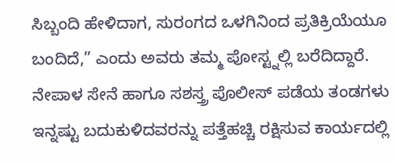ಸಿಬ್ಬಂದಿ ಹೇಳಿದಾಗ, ಸುರಂಗದ ಒಳಗಿನಿಂದ ಪ್ರತಿಕ್ರಿಯೆಯೂ ಬಂದಿದೆ,” ಎಂದು ಅವರು ತಮ್ಮ ಪೋಸ್ಟ್ನಲ್ಲಿ ಬರೆದಿದ್ದಾರೆ.
ನೇಪಾಳ ಸೇನೆ ಹಾಗೂ ಸಶಸ್ತ್ರ ಪೊಲೀಸ್ ಪಡೆಯ ತಂಡಗಳು ಇನ್ನಷ್ಟು ಬದುಕುಳಿದವರನ್ನು ಪತ್ತೆಹಚ್ಚಿ ರಕ್ಷಿಸುವ ಕಾರ್ಯದಲ್ಲಿ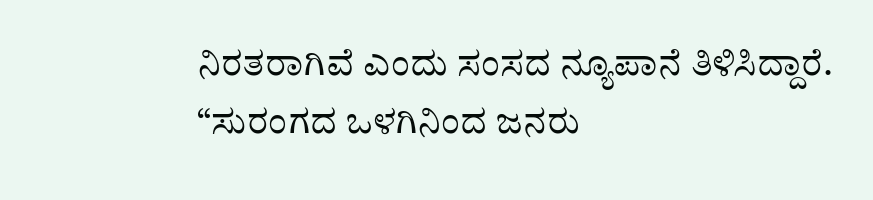ನಿರತರಾಗಿವೆ ಎಂದು ಸಂಸದ ನ್ಯೂಪಾನೆ ತಿಳಿಸಿದ್ದಾರೆ.
“ಸುರಂಗದ ಒಳಗಿನಿಂದ ಜನರು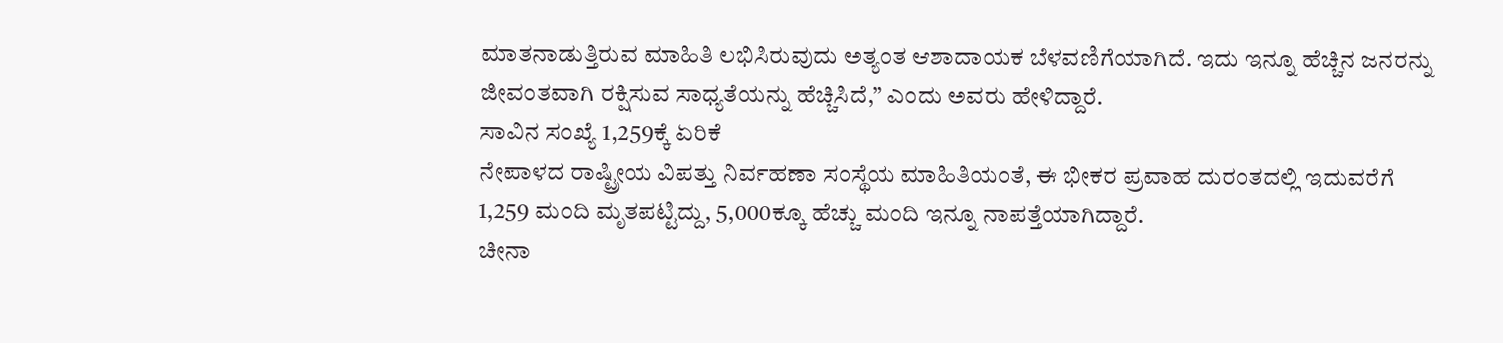ಮಾತನಾಡುತ್ತಿರುವ ಮಾಹಿತಿ ಲಭಿಸಿರುವುದು ಅತ್ಯಂತ ಆಶಾದಾಯಕ ಬೆಳವಣಿಗೆಯಾಗಿದೆ. ಇದು ಇನ್ನೂ ಹೆಚ್ಚಿನ ಜನರನ್ನು ಜೀವಂತವಾಗಿ ರಕ್ಷಿಸುವ ಸಾಧ್ಯತೆಯನ್ನು ಹೆಚ್ಚಿಸಿದೆ,” ಎಂದು ಅವರು ಹೇಳಿದ್ದಾರೆ.
ಸಾವಿನ ಸಂಖ್ಯೆ 1,259ಕ್ಕೆ ಏರಿಕೆ
ನೇಪಾಳದ ರಾಷ್ಟ್ರೀಯ ವಿಪತ್ತು ನಿರ್ವಹಣಾ ಸಂಸ್ಥೆಯ ಮಾಹಿತಿಯಂತೆ, ಈ ಭೀಕರ ಪ್ರವಾಹ ದುರಂತದಲ್ಲಿ ಇದುವರೆಗೆ 1,259 ಮಂದಿ ಮೃತಪಟ್ಟಿದ್ದು, 5,000ಕ್ಕೂ ಹೆಚ್ಚು ಮಂದಿ ಇನ್ನೂ ನಾಪತ್ತೆಯಾಗಿದ್ದಾರೆ.
ಚೀನಾ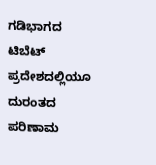ಗಡಿಭಾಗದ ಟಿಬೆಟ್ ಪ್ರದೇಶದಲ್ಲಿಯೂ ದುರಂತದ ಪರಿಣಾಮ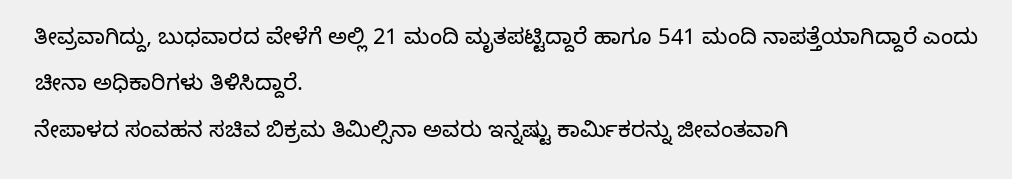ತೀವ್ರವಾಗಿದ್ದು, ಬುಧವಾರದ ವೇಳೆಗೆ ಅಲ್ಲಿ 21 ಮಂದಿ ಮೃತಪಟ್ಟಿದ್ದಾರೆ ಹಾಗೂ 541 ಮಂದಿ ನಾಪತ್ತೆಯಾಗಿದ್ದಾರೆ ಎಂದು ಚೀನಾ ಅಧಿಕಾರಿಗಳು ತಿಳಿಸಿದ್ದಾರೆ.
ನೇಪಾಳದ ಸಂವಹನ ಸಚಿವ ಬಿಕ್ರಮ ತಿಮಿಲ್ಸಿನಾ ಅವರು ಇನ್ನಷ್ಟು ಕಾರ್ಮಿಕರನ್ನು ಜೀವಂತವಾಗಿ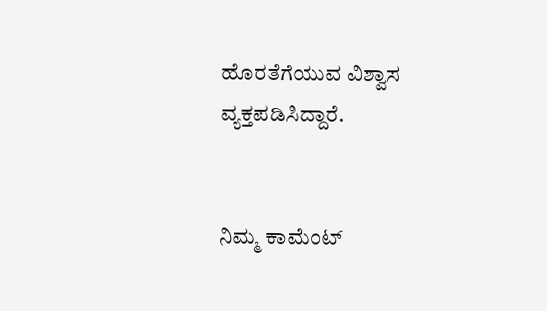ಹೊರತೆಗೆಯುವ ವಿಶ್ವಾಸ ವ್ಯಕ್ತಪಡಿಸಿದ್ದಾರೆ.


ನಿಮ್ಮ ಕಾಮೆಂಟ್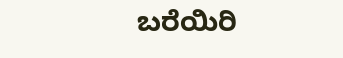ಬರೆಯಿರಿ